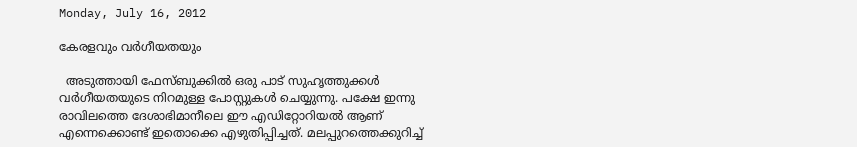Monday, July 16, 2012

കേരളവും വര്‍ഗീയതയും

  അടുത്തായി ഫേസ്ബുക്കില്‍ ഒരു പാട് സുഹൃത്തുക്കള്‍ വര്‍ഗീയതയുടെ നിറമുള്ള പോസ്റ്റുകള്‍ ചെയ്യുന്നു. പക്ഷേ ഇന്നു രാവിലത്തെ ദേശാഭിമാനീലെ ഈ എഡിറ്റോറിയല്‍ ആണ് എന്നെക്കൊണ്ട് ഇതൊക്കെ എഴുതിപ്പിച്ചത്. മലപ്പുറത്തെക്കുറിച്ച്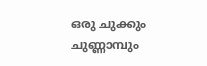ഒരു ചുക്കും ചുണ്ണാമ്പും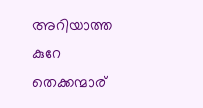അറിയാത്ത കുറേ തെക്കന്മാര്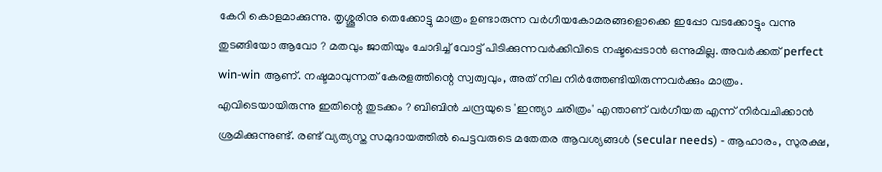കേറി കൊളമാക്കുന്നു. തൃശ്ശൂരിനു തെക്കോട്ടു മാത്രം ഉണ്ടാരുന്ന വര്‍ഗീയകോമരങ്ങളൊക്കെ ഇപ്പോ വടക്കോട്ടും വന്നു തുടങ്ങിയോ ആവോ ? മതവും ജാതിയും ചോദിച്ച് വോട്ട് പിടിക്കുന്നവര്‍ക്കിവിടെ നഷ്ടപ്പെടാന്‍ ഒന്നുമില്ല. അവര്‍ക്കത് perfect win-win ആണ്. നഷ്ടമാവുന്നത് കേരളത്തിന്റെ സ്വത്വവും, അത് നില നിര്‍ത്തേണ്ടിയിരുന്നവര്‍ക്കും മാത്രം.
എവിടെയായിരുന്നു ഇതിന്റെ തുടക്കം ? ബിബിന്‍ ചന്ദ്രയുടെ 'ഇന്ത്യാ ചരിത്രം' എന്താണ് വര്‍ഗീയത എന്ന് നിര്‍വചിക്കാന്‍ ശ്രമിക്കുന്നുണ്ട്. രണ്ട് വ്യത്യസ്ത സമുദായത്തില്‍ പെട്ടവരുടെ മതേതര ആവശ്യങ്ങള്‍ (secular needs) - ആഹാരം, സുരക്ഷ,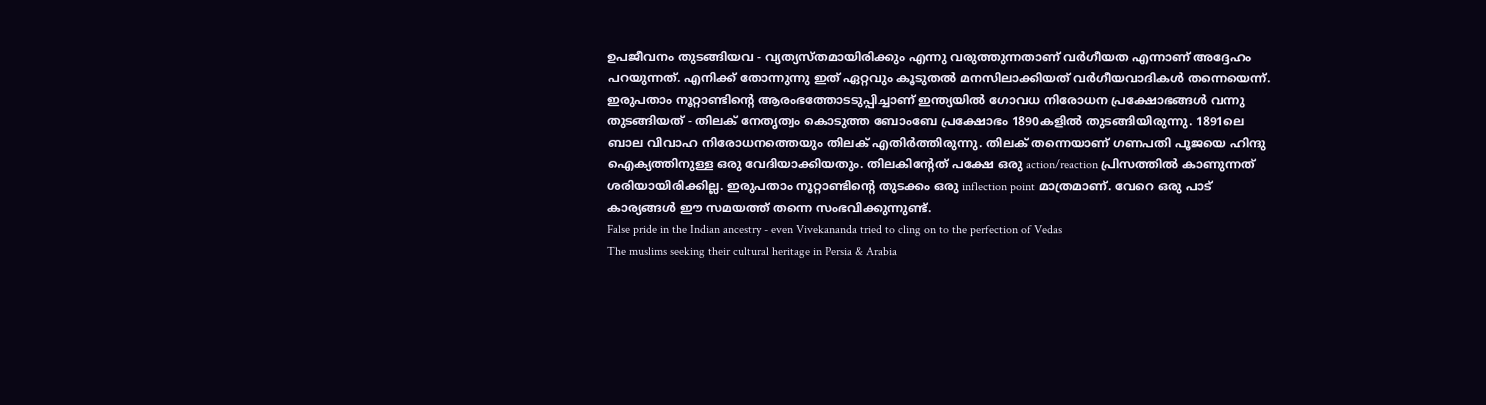ഉപജീവനം തുടങ്ങിയവ - വ്യത്യസ്തമായിരിക്കും എന്നു വരുത്തുന്നതാണ് വര്‍ഗീയത എന്നാണ് അദ്ദേഹം പറയുന്നത്. എനിക്ക് തോന്നുന്നു ഇത് ഏറ്റവും കൂടുതല്‍ മനസിലാക്കിയത് വര്‍ഗീയവാദികള്‍ തന്നെയെന്ന്. ഇരുപതാം നൂറ്റാണ്ടിന്റെ ആരംഭത്തോടടുപ്പിച്ചാണ് ഇന്ത്യയില്‍ ഗോവധ നിരോധന പ്രക്ഷോഭങ്ങള്‍ വന്നു തുടങ്ങിയത് - തിലക് നേതൃത്വം കൊടുത്ത ബോംബേ പ്രക്ഷോഭം 1890കളില്‍ തുടങ്ങിയിരുന്നു. 1891ലെ ബാല വിവാഹ നിരോധനത്തെയും തിലക് എതിര്‍ത്തിരുന്നു. തിലക് തന്നെയാണ് ഗണപതി പൂജയെ ഹിന്ദു ഐക്യത്തിനുള്ള ഒരു വേദിയാക്കിയതും. തിലകിന്റേത് പക്ഷേ ഒരു action/reaction പ്രിസത്തില്‍ കാണുന്നത് ശരിയായിരിക്കില്ല. ഇരുപതാം നൂറ്റാണ്ടിന്റെ തുടക്കം ഒരു inflection point മാത്രമാണ്. വേറെ ഒരു പാട് കാര്യങ്ങള്‍ ഈ സമയത്ത് തന്നെ സംഭവിക്കുന്നുണ്ട്.
False pride in the Indian ancestry - even Vivekananda tried to cling on to the perfection of Vedas
The muslims seeking their cultural heritage in Persia & Arabia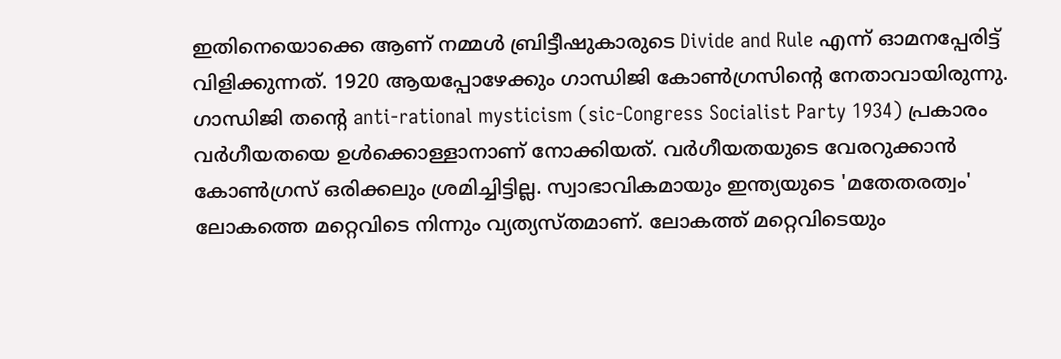ഇതിനെയൊക്കെ ആണ് നമ്മള്‍ ബ്രിട്ടീഷുകാരുടെ Divide and Rule എന്ന് ഓമനപ്പേരിട്ട് വിളിക്കുന്നത്. 1920 ആയപ്പോഴേക്കും ഗാന്ധിജി കോണ്‍ഗ്രസിന്റെ നേതാവായിരുന്നു. ഗാന്ധിജി തന്റെ anti-rational mysticism (sic-Congress Socialist Party 1934) പ്രകാരം വര്‍ഗീയതയെ ഉള്‍ക്കൊള്ളാനാണ് നോക്കിയത്. വര്‍ഗീയതയുടെ വേരറുക്കാന്‍ കോണ്‍ഗ്രസ് ഒരിക്കലും ശ്രമിച്ചിട്ടില്ല. സ്വാഭാവികമായും ഇന്ത്യയുടെ 'മതേതരത്വം' ലോകത്തെ മറ്റെവിടെ നിന്നും വ്യത്യസ്തമാണ്. ലോകത്ത് മറ്റെവിടെയും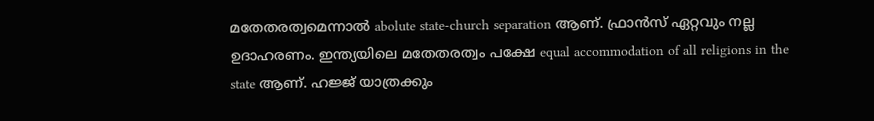മതേതരത്വമെന്നാല്‍ abolute state-church separation ആണ്. ഫ്രാന്‍സ് ഏറ്റവും നല്ല ഉദാഹരണം. ഇന്ത്യയിലെ മതേതരത്വം പക്ഷേ equal accommodation of all religions in the state ആണ്. ഹജ്ജ് യാത്രക്കും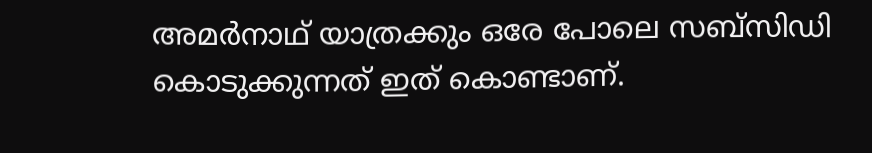അമര്‍നാഥ് യാത്രക്കും ഒരേ പോലെ സബ്സിഡി കൊടുക്കുന്നത് ഇത് കൊണ്ടാണ്.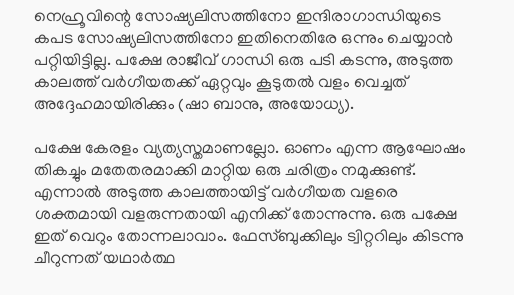നെഹ്രൂവിന്റെ സോഷ്യലിസത്തിനോ ഇന്ദിരാഗാന്ധിയുടെ കപട സോഷ്യലിസത്തിനോ ഇതിനെതിരേ ഒന്നും ചെയ്യാന്‍ പറ്റിയിട്ടില്ല. പക്ഷേ രാജീവ് ഗാന്ധി ഒരു പടി കടന്നു, അടുത്ത കാലത്ത് വര്‍ഗീയതക്ക് ഏറ്റവും കൂടുതല്‍ വളം വെച്ചത് അദ്ദേഹമായിരിക്കും (ഷാ ബാനു, അയോധ്യ).

പക്ഷേ കേരളം വ്യത്യസ്തമാണല്ലോ. ഓണം എന്ന ആഘോഷം തികച്ചും മതേതരമാക്കി മാറ്റിയ ഒരു ചരിത്രം നമുക്കുണ്ട്. എന്നാല്‍ അടുത്ത കാലത്തായിട്ട് വര്‍ഗീയത വളരെ ശക്തമായി വളരുന്നതായി എനിക്ക് തോന്നുന്നു. ഒരു പക്ഷേ ഇത് വെറും തോന്നലാവാം. ഫേസ്ബുക്കിലും ട്വിറ്ററിലും കിടന്നു ചീറുന്നത് യഥാര്‍ത്ഥ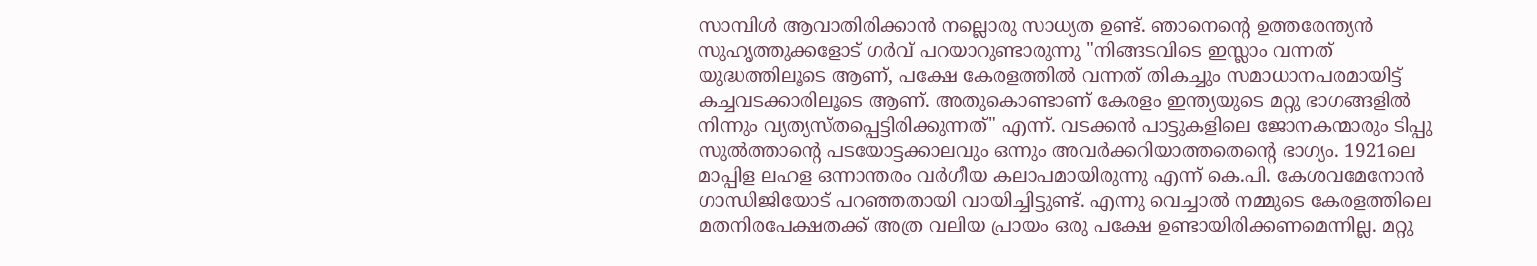സാമ്പിള്‍ ആവാതിരിക്കാന്‍ നല്ലൊരു സാധ്യത ഉണ്ട്. ഞാനെന്റെ ഉത്തരേന്ത്യന്‍ സുഹൃത്തുക്കളോട് ഗര്‍വ് പറയാറുണ്ടാരുന്നു "നിങ്ങടവിടെ ഇസ്ലാം വന്നത് യുദ്ധത്തിലൂടെ ആണ്, പക്ഷേ കേരളത്തില്‍ വന്നത് തികച്ചും സമാധാനപരമായിട്ട് കച്ചവടക്കാരിലൂടെ ആണ്. അതുകൊണ്ടാണ് കേരളം ഇന്ത്യയുടെ മറ്റു ഭാഗങ്ങളില്‍ നിന്നും വ്യത്യസ്തപ്പെട്ടിരിക്കുന്നത്" എന്ന്. വടക്കന്‍ പാട്ടുകളിലെ ജോനകന്മാരും ടിപ്പു സുല്‍ത്താന്റെ പടയോട്ടക്കാലവും ഒന്നും അവര്‍ക്കറിയാത്തതെന്റെ ഭാഗ്യം. 1921ലെ മാപ്പിള ലഹള ഒന്നാന്തരം വര്‍ഗീയ കലാപമായിരുന്നു എന്ന് കെ.പി. കേശവമേനോന്‍ ഗാന്ധിജിയോട് പറഞ്ഞതായി വായിച്ചിട്ടുണ്ട്. എന്നു വെച്ചാല്‍ നമ്മുടെ കേരളത്തിലെ മതനിരപേക്ഷതക്ക് അത്ര വലിയ പ്രായം ഒരു പക്ഷേ ഉണ്ടായിരിക്കണമെന്നില്ല. മറ്റു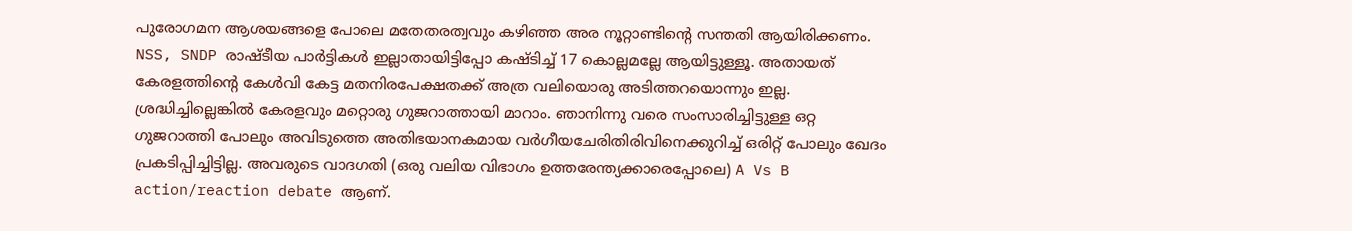പുരോഗമന ആശയങ്ങളെ പോലെ മതേതരത്വവും കഴിഞ്ഞ അര നൂറ്റാണ്ടിന്റെ സന്തതി ആയിരിക്കണം. NSS, SNDP രാഷ്ടീയ പാര്‍ട്ടികള്‍ ഇല്ലാതായിട്ടിപ്പോ കഷ്ടിച്ച് 17 കൊല്ലമല്ലേ ആയിട്ടുള്ളൂ. അതായത് കേരളത്തിന്റെ കേള്‍വി കേട്ട മതനിരപേക്ഷതക്ക് അത്ര വലിയൊരു അടിത്തറയൊന്നും ഇല്ല. ശ്രദ്ധിച്ചില്ലെങ്കില്‍ കേരളവും മറ്റൊരു ഗുജറാത്തായി മാറാം. ഞാനിന്നു വരെ സംസാരിച്ചിട്ടുള്ള ഒറ്റ ഗുജറാത്തി പോലും അവിടുത്തെ അതിഭയാനകമായ വര്‍ഗീയചേരിതിരിവിനെക്കുറിച്ച് ഒരിറ്റ് പോലും ഖേദം പ്രകടിപ്പിച്ചിട്ടില്ല. അവരുടെ വാദഗതി (ഒരു വലിയ വിഭാഗം ഉത്തരേന്ത്യക്കാരെപ്പോലെ) A Vs B action/reaction debate ആണ്.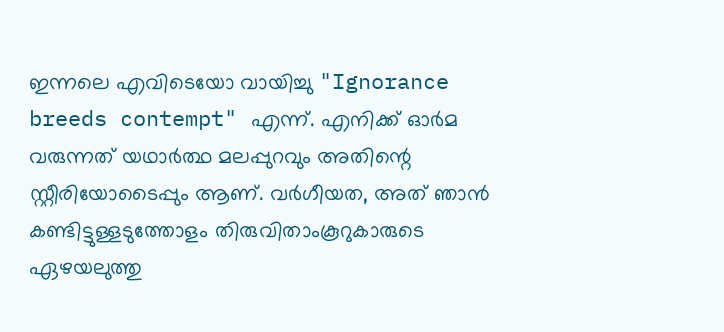ഇന്നലെ എവിടെയോ വായിച്ചു "Ignorance breeds contempt" എന്ന്. എനിക്ക് ഓര്‍മ വരുന്നത് യഥാര്‍ത്ഥ മലപ്പുറവും അതിന്റെ സ്റ്റീരിയോടൈപ്പും ആണ്. വര്‍ഗീയത, അത് ഞാന്‍ കണ്ടിട്ടുള്ളടുത്തോളം തിരുവിതാംകൂറുകാരുടെ ഏഴയലുത്തു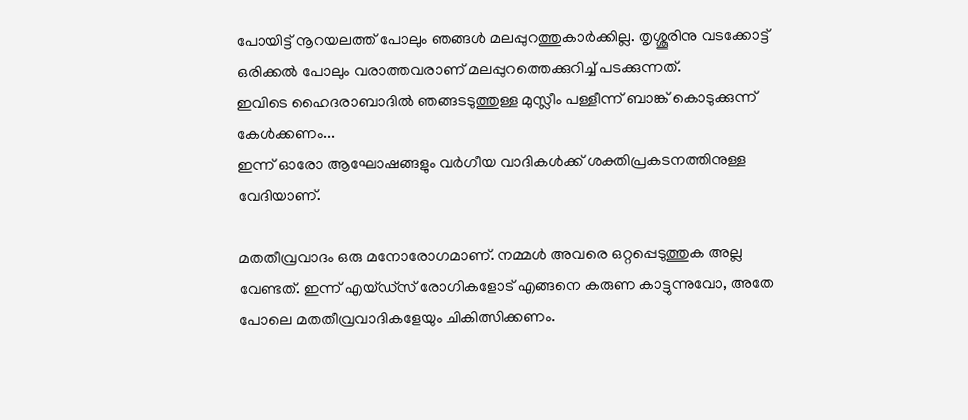പോയിട്ട് നൂറയലത്ത് പോലും ഞങ്ങള്‍ മലപ്പുറത്തുകാര്‍ക്കില്ല. തൃശ്ശൂരിനു വടക്കോട്ട് ഒരിക്കല്‍ പോലും വരാത്തവരാണ് മലപ്പുറത്തെക്കുറിച്ച് പടക്കുന്നത്.
ഇവിടെ ഹൈദരാബാദില്‍ ഞങ്ങടടുത്തുള്ള മുസ്ലീം പള്ളീന്ന് ബാങ്ക് കൊടുക്കുന്ന് കേള്‍ക്കണം...
ഇന്ന് ഓരോ ആഘോഷങ്ങളും വര്‍ഗീയ വാദികള്‍ക്ക് ശക്തിപ്രകടനത്തിനുള്ള വേദിയാണ്.

മതതീവ്രവാദം ഒരു മനോരോഗമാണ്. നമ്മള്‍ അവരെ ഒറ്റപ്പെടുത്തുക അല്ല വേണ്ടത്. ഇന്ന് എയ്ഡ്സ് രോഗികളോട് എങ്ങനെ കരുണ കാട്ടുന്നുവോ, അതേ പോലെ മതതീവ്രവാദികളേയും ചികിത്സിക്കണം.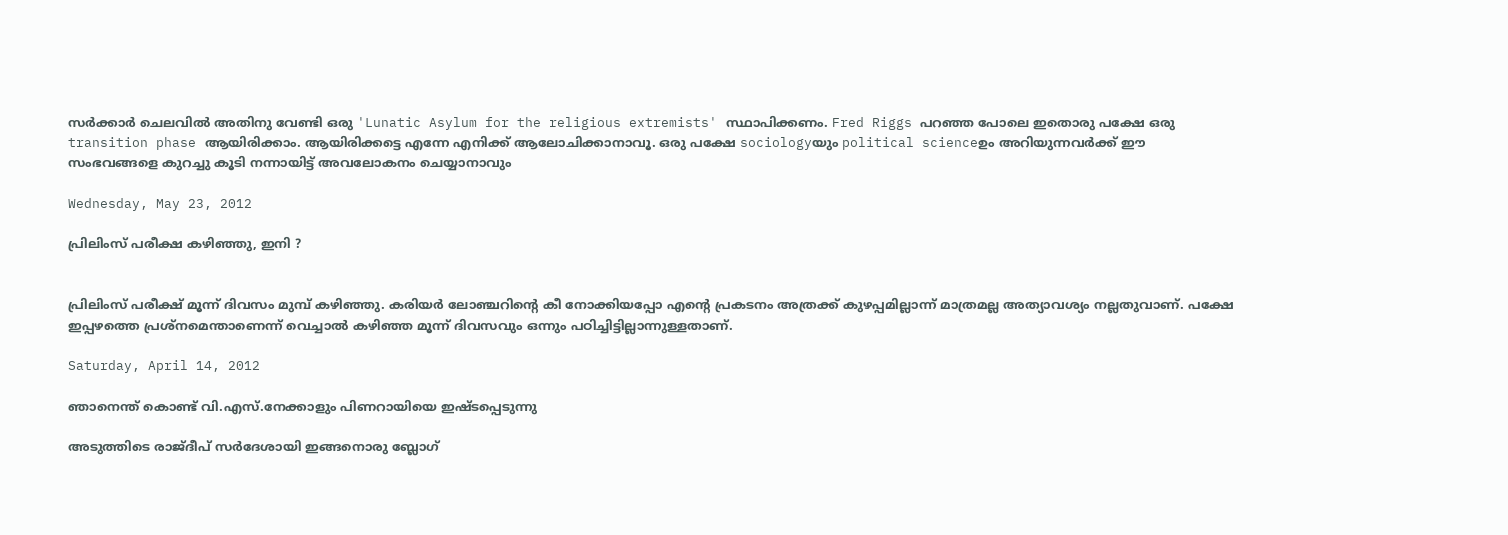സര്‍ക്കാര്‍ ചെലവില്‍ അതിനു വേണ്ടി ഒരു 'Lunatic Asylum for the religious extremists' സ്ഥാപിക്കണം. Fred Riggs പറഞ്ഞ പോലെ ഇതൊരു പക്ഷേ ഒരു transition phase ആയിരിക്കാം. ആയിരിക്കട്ടെ എന്നേ എനിക്ക് ആലോചിക്കാനാവൂ. ഒരു പക്ഷേ sociologyയും political scienceഉം അറിയുന്നവര്‍ക്ക് ഈ സംഭവങ്ങളെ കുറച്ചു കൂടി നന്നായിട്ട് അവലോകനം ചെയ്യാനാവും

Wednesday, May 23, 2012

പ്രിലിംസ് പരീക്ഷ കഴിഞ്ഞു, ഇനി ?


പ്രിലിംസ് പരീക്ഷ് മൂന്ന് ദിവസം മുമ്പ് കഴിഞ്ഞു. കരിയര്‍ ലോഞ്ചറിന്റെ കീ നോക്കിയപ്പോ എന്റെ പ്രകടനം അത്രക്ക് കുഴപ്പമില്ലാന്ന് മാത്രമല്ല അത്യാവശ്യം നല്ലതുവാണ്. പക്ഷേ ഇപ്പഴത്തെ പ്രശ്നമെന്താണെന്ന് വെച്ചാല്‍ കഴിഞ്ഞ മൂന്ന് ദിവസവും ഒന്നും പഠിച്ചിട്ടില്ലാന്നുള്ളതാണ്.

Saturday, April 14, 2012

ഞാനെന്ത് കൊണ്ട് വി.എസ്.നേക്കാളും പിണറായിയെ ഇഷ്ടപ്പെടുന്നു

അടുത്തിടെ രാജ്ദീപ് സര്‍ദേശായി ഇങ്ങനൊരു ബ്ലോഗ്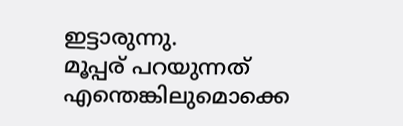ഇട്ടാരുന്നു.
മൂപ്പര് പറയുന്നത് എന്തെങ്കിലുമൊക്കെ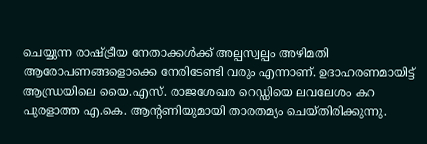ചെയ്യുന്ന രാഷ്ട്രീയ നേതാക്കള്‍ക്ക് അല്പസ്വല്പം അഴിമതി ആരോപണങ്ങളൊക്കെ നേരിടേണ്ടി വരും എന്നാണ്. ഉദാഹരണമായിട്ട് ആന്ധ്രയിലെ യൈ.എസ്. രാജശേഖര റെഡ്ഡിയെ ലവലേശം കറ പുരളാത്ത എ.കെ. ആന്റണിയുമായി താരതമ്യം ചെയ്തിരിക്കുന്നു.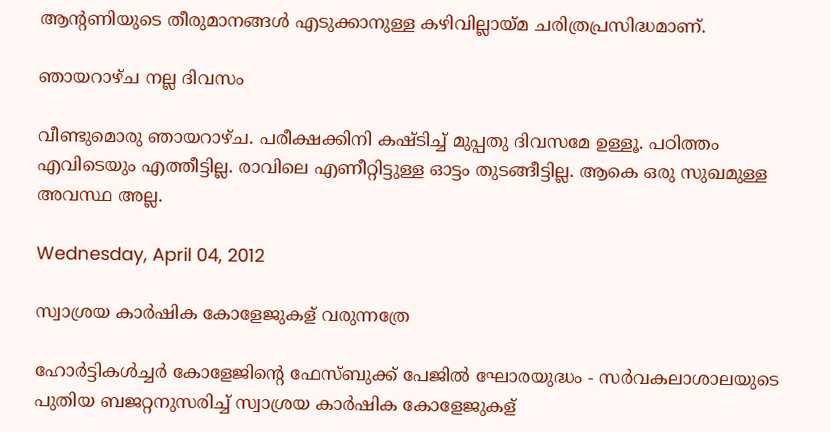ആന്റണിയുടെ തീരുമാനങ്ങള്‍ എടുക്കാനുള്ള കഴിവില്ലായ്മ ചരിത്രപ്രസിദ്ധമാണ്.

ഞായറാഴ്ച നല്ല ദിവസം

വീണ്ടുമൊരു ഞായറാഴ്ച. പരീക്ഷക്കിനി കഷ്ടിച്ച് മുപ്പതു ദിവസമേ ഉള്ളൂ. പഠിത്തം എവിടെയും എത്തീട്ടില്ല. രാവിലെ എണീറ്റിട്ടുള്ള ഓട്ടം തുടങ്ങീട്ടില്ല. ആകെ ഒരു സുഖമുള്ള അവസ്ഥ അല്ല.

Wednesday, April 04, 2012

സ്വാശ്രയ കാര്‍ഷിക കോളേജുകള് വരുന്നത്രേ

ഹോര്‍ട്ടികള്‍ച്ചര്‍ കോളേജിന്റെ ഫേസ്ബുക്ക് പേജില്‍ ഘോരയുദ്ധം - സര്‍വകലാശാലയുടെ പുതിയ ബജറ്റനുസരിച്ച് സ്വാശ്രയ കാര്‍ഷിക കോളേജുകള്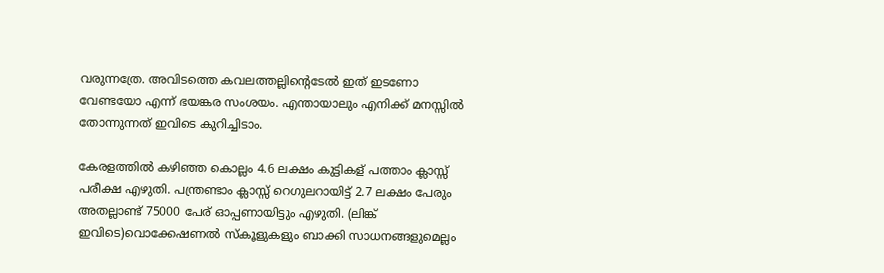വരുന്നത്രേ. അവിടത്തെ കവലത്തല്ലിന്റെടേല്‍ ഇത് ഇടണോ വേണ്ടയോ എന്ന് ഭയങ്കര സംശയം. എന്തായാലും എനിക്ക് മനസ്സില്‍ തോന്നുന്നത് ഇവിടെ കുറിച്ചിടാം.

കേരളത്തില്‍ കഴിഞ്ഞ കൊല്ലം 4.6 ലക്ഷം കുട്ടികള് പത്താം ക്ലാസ്സ് പരീക്ഷ എഴുതി. പന്ത്രണ്ടാം ക്ലാസ്സ് റെഗുലറായിട്ട് 2.7 ലക്ഷം പേരും അതല്ലാണ്ട് 75000 പേര് ഓപ്പണായിട്ടും എഴുതി. (ലിങ്ക് ഇവിടെ)വൊക്കേഷണല്‍ സ്കൂളുകളും ബാക്കി സാധനങ്ങളുമെല്ലം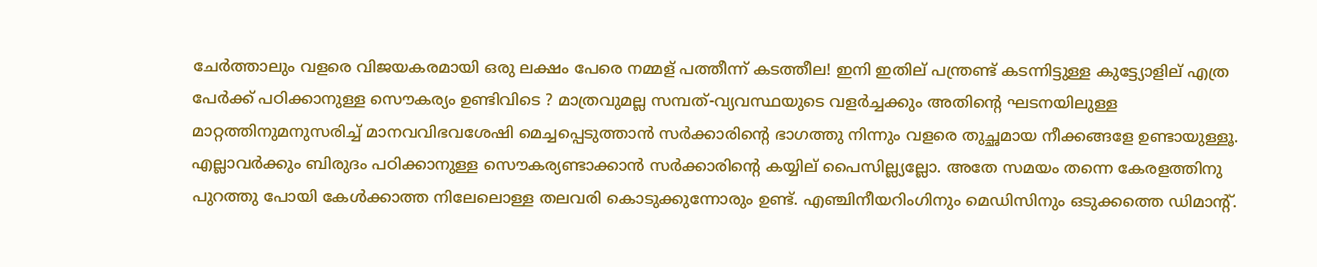ചേര്‍ത്താലും വളരെ വിജയകരമായി ഒരു ലക്ഷം പേരെ നമ്മള് പത്തീന്ന് കടത്തീല! ഇനി ഇതില് പന്ത്രണ്ട് കടന്നിട്ടുള്ള കുട്ട്യോളില് എത്ര പേര്‍ക്ക് പഠിക്കാനുള്ള സൌകര്യം ഉണ്ടിവിടെ ? മാത്രവുമല്ല സമ്പത്-വ്യവസ്ഥയുടെ വളര്‍ച്ചക്കും അതിന്റെ ഘടനയിലുള്ള മാറ്റത്തിനുമനുസരിച്ച് മാനവവിഭവശേഷി മെച്ചപ്പെടുത്താന്‍ സര്‍ക്കാരിന്റെ ഭാഗത്തു നിന്നും വളരെ തുച്ഛമായ നീക്കങ്ങളേ ഉണ്ടായുള്ളൂ. എല്ലാവര്‍ക്കും ബിരുദം പഠിക്കാനുള്ള സൌകര്യണ്ടാക്കാന്‍ സര്‍ക്കാരിന്റെ കയ്യില് പൈസില്ല്യല്ലോ. അതേ സമയം തന്നെ കേരളത്തിനു പുറത്തു പോയി കേള്‍ക്കാത്ത നിലേലൊള്ള തലവരി കൊടുക്കുന്നോരും ഉണ്ട്. എഞ്ചിനീയറിംഗിനും മെഡിസിനും ഒടുക്കത്തെ ഡിമാന്റ്.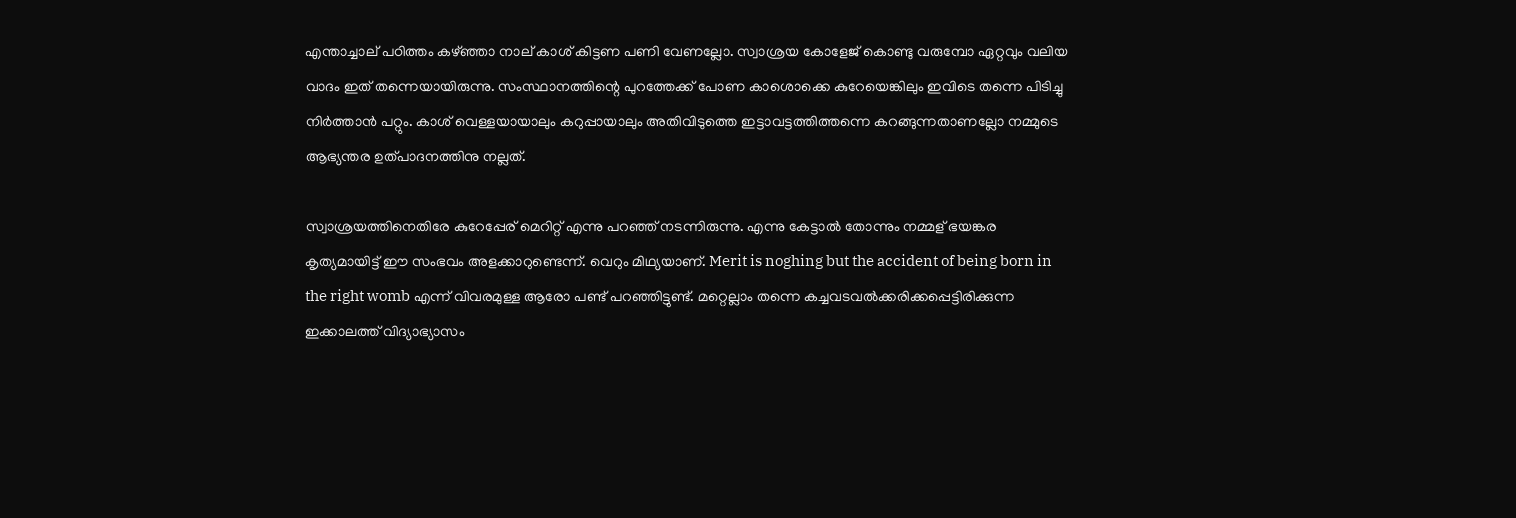എന്താച്ചാല് പഠിത്തം കഴ്ഞ്ഞാ നാല് കാശ് കിട്ടണ പണി വേണല്ലോ. സ്വാശ്രയ കോളേജ് കൊണ്ടു വരുമ്പോ ഏറ്റവും വലിയ വാദം ഇത് തന്നെയായിരുന്നു. സംസ്ഥാനത്തിന്റെ പുറത്തേക്ക് പോണ കാശൊക്കെ കുറേയെങ്കിലും ഇവിടെ തന്നെ പിടിച്ചു നിര്‍ത്താന്‍ പറ്റും. കാശ് വെള്ളയായാലും കറുപ്പായാലും അതിവിടുത്തെ ഇട്ടാവട്ടത്തിത്തന്നെ കറങ്ങുന്നതാണല്ലോ നമ്മുടെ ആഭ്യന്തര ഉത്പാദനത്തിനു നല്ലത്.

സ്വാശ്രയത്തിനെതിരേ കുറേപ്പേര് മെറിറ്റ് എന്നു പറഞ്ഞ് നടന്നിരുന്നു. എന്നു കേട്ടാല്‍ തോന്നും നമ്മള് ഭയങ്കര കൃത്യമായിട്ട് ഈ സംഭവം അളക്കാറുണ്ടെന്ന്. വെറും മിഥ്യയാണ്. Merit is noghing but the accident of being born in the right womb എന്ന് വിവരമുള്ള ആരോ പണ്ട് പറഞ്ഞിട്ടുണ്ട്. മറ്റെല്ലാം തന്നെ കച്ചവടവല്‍ക്കരിക്കപ്പെട്ടിരിക്കുന്ന ഇക്കാലത്ത് വിദ്യാഭ്യാസം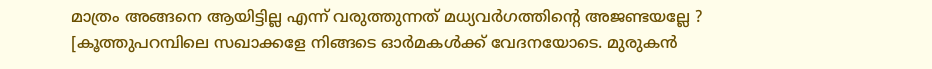മാത്രം അങ്ങനെ ആയിട്ടില്ല എന്ന് വരുത്തുന്നത് മധ്യവര്‍ഗത്തിന്റെ അജണ്ടയല്ലേ ? [കൂത്തുപറമ്പിലെ സഖാക്കളേ നിങ്ങടെ ഓര്‍മകള്‍ക്ക് വേദനയോടെ. മുരുകന്‍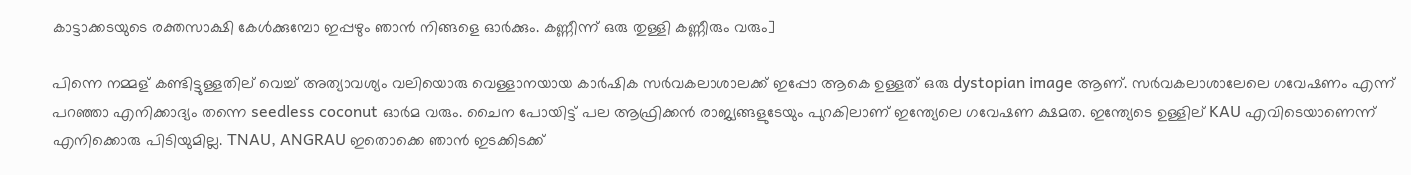കാട്ടാക്കടയുടെ രക്തസാക്ഷി കേള്‍ക്കുമ്പോ ഇപ്പഴും ഞാന്‍ നിങ്ങളെ ഓര്‍ക്കും. കണ്ണീന്ന് ഒരു തുള്ളി കണ്ണീരും വരും]

പിന്നെ നമ്മള് കണ്ടിട്ടുള്ളതില് വെച്ച് അത്യാവശ്യം വലിയൊരു വെള്ളാനയായ കാര്‍ഷിക സര്‍വകലാശാലക്ക് ഇപ്പോ ആകെ ഉള്ളത് ഒരു dystopian image ആണ്. സര്‍വകലാശാലേലെ ഗവേഷണം എന്ന് പറഞ്ഞാ എനിക്കാദ്യം തന്നെ seedless coconut ഓര്‍മ വരും. ചൈന പോയിട്ട് പല ആഫ്രിക്കന്‍ രാജ്യങ്ങളുടേയും പുറകിലാണ് ഇന്ത്യേലെ ഗവേഷണ ക്ഷമത. ഇന്ത്യേടെ ഉള്ളില് KAU എവിടെയാണെന്ന് എനിക്കൊരു പിടിയുമില്ല. TNAU, ANGRAU ഇതൊക്കെ ഞാന്‍ ഇടക്കിടക്ക്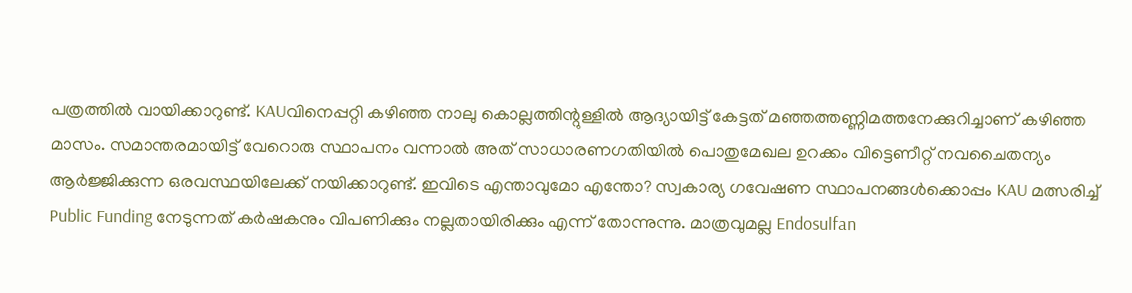പത്രത്തില്‍ വായിക്കാറുണ്ട്. KAUവിനെപ്പറ്റി കഴിഞ്ഞ നാലു കൊല്ലത്തിന്റുള്ളില്‍ ആദ്യായിട്ട് കേട്ടത് മഞ്ഞത്തണ്ണിമത്തനേക്കുറിച്ചാണ് കഴിഞ്ഞ മാസം. സമാന്തരമായിട്ട് വേറൊരു സ്ഥാപനം വന്നാല്‍ അത് സാധാരണഗതിയില്‍ പൊതുമേഖല ഉറക്കം വിട്ടെണീറ്റ് നവചൈതന്യം ആര്‍ജ്ജിക്കുന്ന ഒരവസ്ഥയിലേക്ക് നയിക്കാറുണ്ട്. ഇവിടെ എന്താവുമോ എന്തോ? സ്വകാര്യ ഗവേഷണ സ്ഥാപനങ്ങള്‍ക്കൊപ്പം KAU മത്സരിച്ച് Public Funding നേടുന്നത് കര്‍ഷകനും വിപണിക്കും നല്ലതായിരിക്കും എന്ന് തോന്നുന്നു. മാത്രവുമല്ല Endosulfan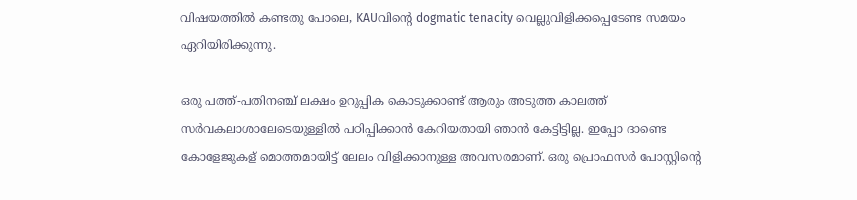വിഷയത്തില്‍ കണ്ടതു പോലെ, KAUവിന്റെ dogmatic tenacity വെല്ലുവിളിക്കപ്പെടേണ്ട സമയം ഏറിയിരിക്കുന്നു.

ഒരു പത്ത്-പതിനഞ്ച് ലക്ഷം ഉറുപ്പിക കൊടുക്കാണ്ട് ആരും അടുത്ത കാലത്ത് സര്‍വകലാശാലേടെയുള്ളില്‍ പഠിപ്പിക്കാന്‍ കേറിയതായി ഞാന്‍ കേട്ടിട്ടില്ല. ഇപ്പോ ദാണ്ടെ കോളേജുകള് മൊത്തമായിട്ട് ലേലം വിളിക്കാനുള്ള അവസരമാണ്. ഒരു പ്രൊഫസര്‍ പോസ്റ്റിന്റെ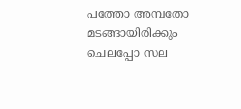പത്തോ അമ്പതോ മടങ്ങായിരിക്കും ചെലപ്പോ സല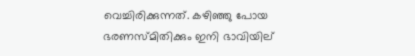വെച്ചിരിക്കുന്നത്. കഴിഞ്ഞു പോയ ഭരണസ്മിതിക്കും ഇനി ഭാവിയില്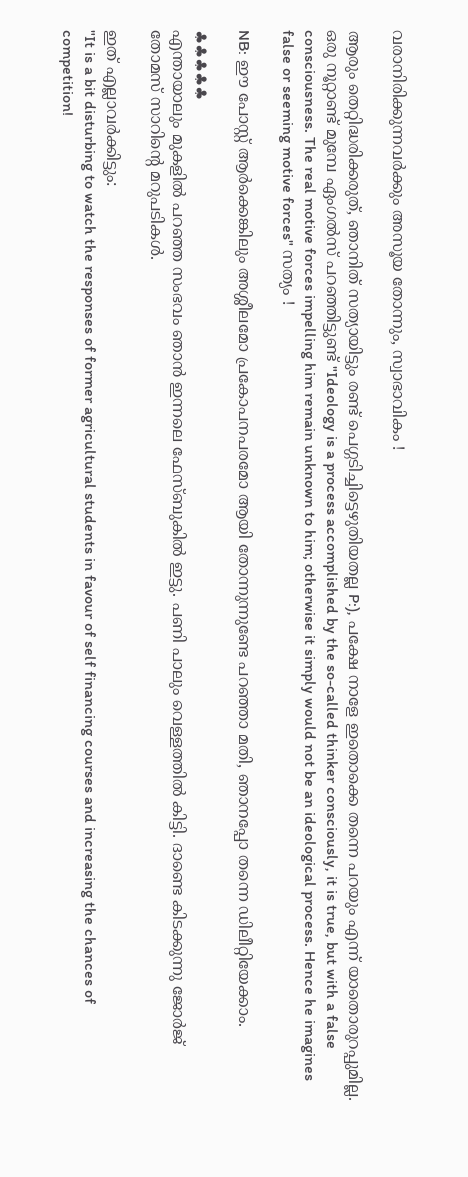വരാനിരിക്കുന്നവര്‍ക്കും അസൂയ തോന്നും, സ്വാഭാവികം !

ആരും തെറ്റിദ്ധരിക്കരുത്, ഞാനിത് സത്യായിട്ടും രണ്ട് പെഗ്ഗടിച്ചിട്ടെഴുതിയതല്ല P:), പക്ഷേ നാളേ ഇതൊക്കെ തന്നെ പറയും എന്ന് യാതൊരുറപ്പുമില്ല. ഒരു നൂറ്റാണ്ട് മുമ്പേ ഏംഗല്‍സ് പറഞ്ഞിട്ടുണ്ട് "Ideology is a process accomplished by the so-called thinker consciously, it is true, but with a false consciousness. The real motive forces impelling him remain unknown to him; otherwise it simply would not be an ideological process. Hence he imagines false or seeming motive forces" സത്യം !

NB: ഈ പോസ്റ്റ് ആര്‍ക്കെങ്കിലും അശ്ശീലമോ പ്രകോപനപരമോ ആയി തോന്നുന്നുണ്ടേ പറഞ്ഞാ മതി, ഞാനപ്പോ തന്നെ ഡിലീറ്റിയേക്കാം.

♣♣♣♣♣
എന്തായാലും മുകളില്‍ പറഞ്ഞ സംഭവം ഞാന്‍ ഇന്നലെ ഫേസ്ബുകില്‍ ഇട്ടു. പണി പാലും വെള്ളത്തില്‍ കിട്ടി. ദാണ്ടെ കിടക്കുന്നു ജോര്‍ജ് തോമസ്‌ സാറിന്റെ മറുപടികള്‍.

ഇത് എല്ലാവര്‍ക്കിട്ടും:
"It is a bit disturbing to watch the responses of former agricultural students in favour of self financing courses and increasing the chances of competition!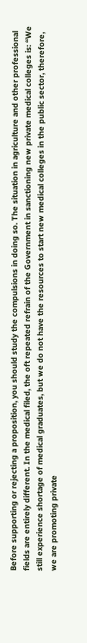Before supporting or rejecting a proposition, you should study the compulsions in doing so. The situation in agriculture and other professional fields are entirely different. In the medical filed, the oft repeated refrain of the Government in sanctioning new private medical colleges is: “We still experience shortage of medical graduates, but we do not have the resources to start new medical colleges in the public sector, therefore, we are promoting private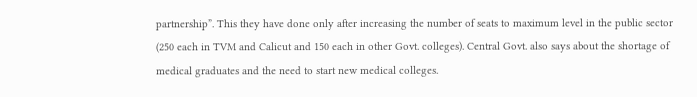partnership”. This they have done only after increasing the number of seats to maximum level in the public sector (250 each in TVM and Calicut and 150 each in other Govt. colleges). Central Govt. also says about the shortage of medical graduates and the need to start new medical colleges.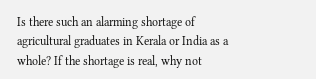Is there such an alarming shortage of agricultural graduates in Kerala or India as a whole? If the shortage is real, why not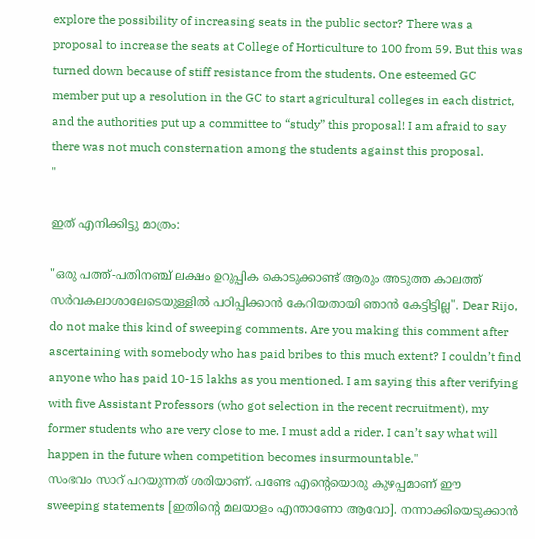explore the possibility of increasing seats in the public sector? There was a proposal to increase the seats at College of Horticulture to 100 from 59. But this was turned down because of stiff resistance from the students. One esteemed GC member put up a resolution in the GC to start agricultural colleges in each district, and the authorities put up a committee to “study” this proposal! I am afraid to say there was not much consternation among the students against this proposal.
"

ഇത് എനിക്കിട്ടു മാത്രം:

"ഒരു പത്ത്-പതിനഞ്ച് ലക്ഷം ഉറുപ്പിക കൊടുക്കാണ്ട് ആരും അടുത്ത കാലത്ത് സര്‍വകലാശാലേടെയുള്ളില്‍ പഠിപ്പിക്കാന്‍ കേറിയതായി ഞാന്‍ കേട്ടിട്ടില്ല". Dear Rijo, do not make this kind of sweeping comments. Are you making this comment after ascertaining with somebody who has paid bribes to this much extent? I couldn’t find anyone who has paid 10-15 lakhs as you mentioned. I am saying this after verifying with five Assistant Professors (who got selection in the recent recruitment), my former students who are very close to me. I must add a rider. I can’t say what will happen in the future when competition becomes insurmountable."
സംഭവം സാറ് പറയുന്നത് ശരിയാണ്. പണ്ടേ എന്റെയൊരു കുഴപ്പമാണ് ഈ  sweeping statements [ഇതിന്റെ മലയാളം എന്താണോ ആവോ]. നന്നാക്കിയെടുക്കാന്‍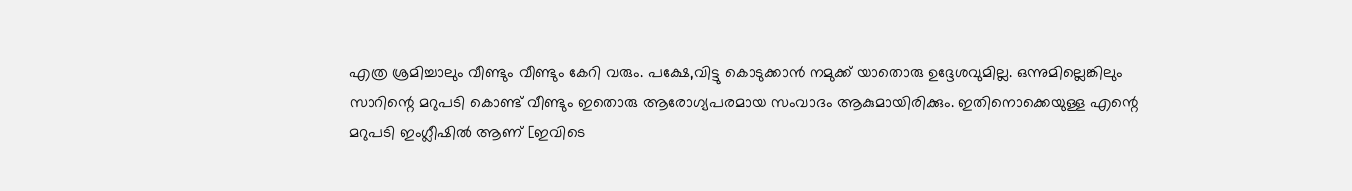എത്ര ശ്രമിച്ചാലും വീണ്ടും വീണ്ടും കേറി വരും. പക്ഷേ,വിട്ടു കൊടുക്കാന്‍ നമുക്ക് യാതൊരു ഉദ്ദേശവുമില്ല. ഒന്നുമില്ലെങ്കിലും സാറിന്റെ മറുപടി കൊണ്ട് വീണ്ടും ഇതൊരു ആരോഗ്യപരമായ സംവാദം ആകുമായിരിക്കും. ഇതിനൊക്കെയുള്ള എന്റെ മറുപടി ഇംഗ്ലീഷില്‍ ആണ് [ഇവിടെ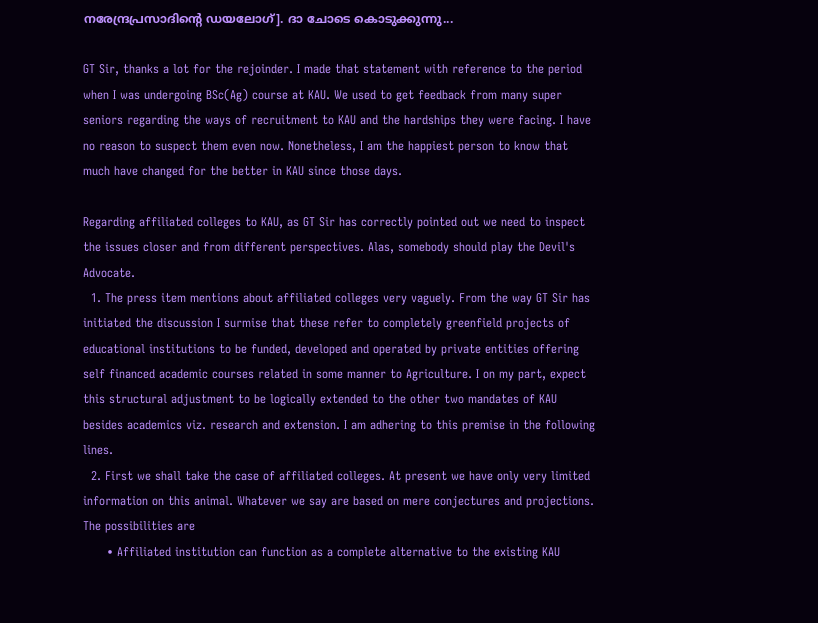നരേന്ദ്രപ്രസാദിന്റെ ഡയലോഗ്]. ദാ ചോടെ കൊടുക്കുന്നു...

GT Sir, thanks a lot for the rejoinder. I made that statement with reference to the period  when I was undergoing BSc(Ag) course at KAU. We used to get feedback from many super seniors regarding the ways of recruitment to KAU and the hardships they were facing. I have no reason to suspect them even now. Nonetheless, I am the happiest person to know that much have changed for the better in KAU since those days.

Regarding affiliated colleges to KAU, as GT Sir has correctly pointed out we need to inspect the issues closer and from different perspectives. Alas, somebody should play the Devil's Advocate.
  1. The press item mentions about affiliated colleges very vaguely. From the way GT Sir has initiated the discussion I surmise that these refer to completely greenfield projects of educational institutions to be funded, developed and operated by private entities offering self financed academic courses related in some manner to Agriculture. I on my part, expect this structural adjustment to be logically extended to the other two mandates of KAU besides academics viz. research and extension. I am adhering to this premise in the following lines.
  2. First we shall take the case of affiliated colleges. At present we have only very limited information on this animal. Whatever we say are based on mere conjectures and projections.  The possibilities are
      • Affiliated institution can function as a complete alternative to the existing KAU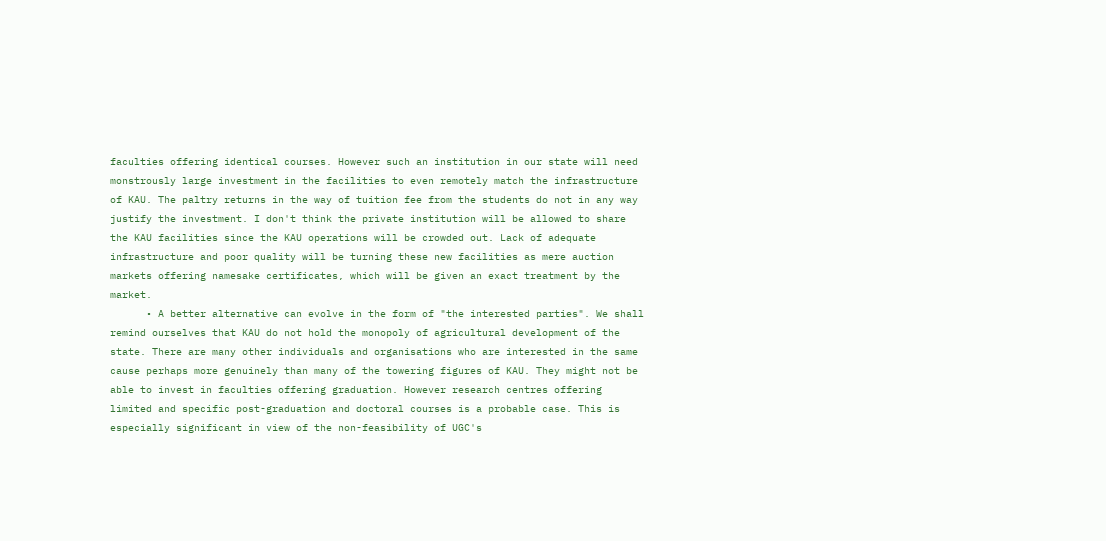faculties offering identical courses. However such an institution in our state will need monstrously large investment in the facilities to even remotely match the infrastructure of KAU. The paltry returns in the way of tuition fee from the students do not in any way justify the investment. I don't think the private institution will be allowed to share the KAU facilities since the KAU operations will be crowded out. Lack of adequate infrastructure and poor quality will be turning these new facilities as mere auction markets offering namesake certificates, which will be given an exact treatment by the market.
      • A better alternative can evolve in the form of "the interested parties". We shall remind ourselves that KAU do not hold the monopoly of agricultural development of the state. There are many other individuals and organisations who are interested in the same cause perhaps more genuinely than many of the towering figures of KAU. They might not be able to invest in faculties offering graduation. However research centres offering limited and specific post-graduation and doctoral courses is a probable case. This is especially significant in view of the non-feasibility of UGC's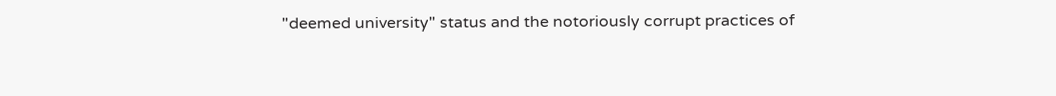"deemed university" status and the notoriously corrupt practices of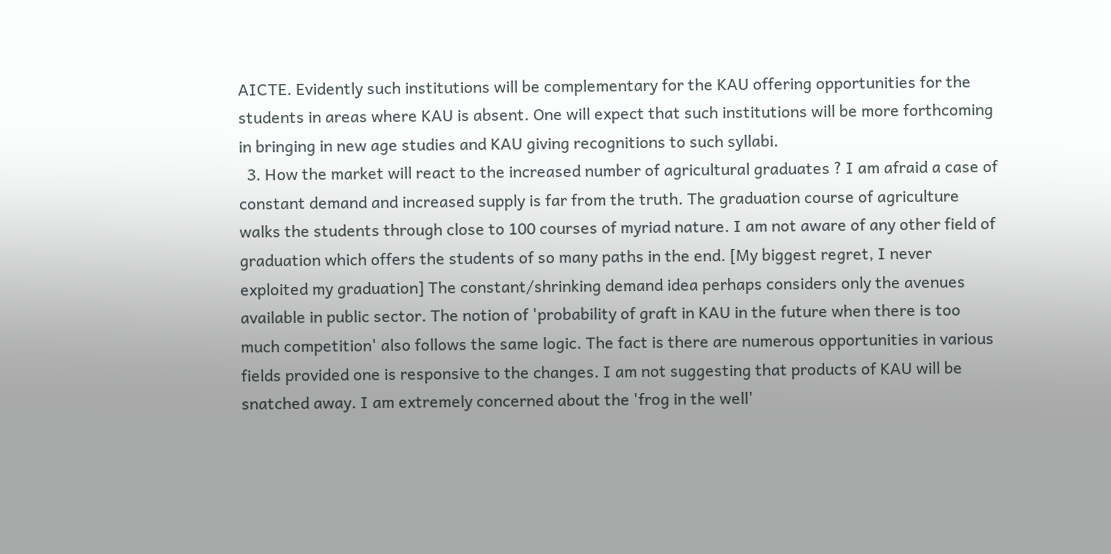AICTE. Evidently such institutions will be complementary for the KAU offering opportunities for the students in areas where KAU is absent. One will expect that such institutions will be more forthcoming in bringing in new age studies and KAU giving recognitions to such syllabi.
  3. How the market will react to the increased number of agricultural graduates ? I am afraid a case of constant demand and increased supply is far from the truth. The graduation course of agriculture  walks the students through close to 100 courses of myriad nature. I am not aware of any other field of graduation which offers the students of so many paths in the end. [My biggest regret, I never exploited my graduation] The constant/shrinking demand idea perhaps considers only the avenues available in public sector. The notion of 'probability of graft in KAU in the future when there is too much competition' also follows the same logic. The fact is there are numerous opportunities in various fields provided one is responsive to the changes. I am not suggesting that products of KAU will be snatched away. I am extremely concerned about the 'frog in the well'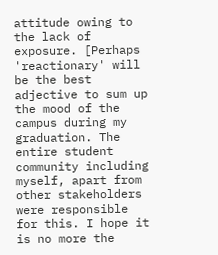attitude owing to the lack of exposure. [Perhaps 'reactionary' will be the best adjective to sum up the mood of the campus during my graduation. The entire student community including myself, apart from other stakeholders were responsible for this. I hope it is no more the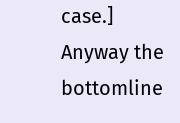case.] Anyway the bottomline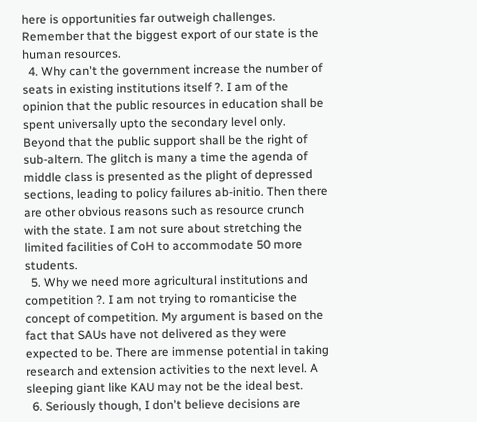here is opportunities far outweigh challenges. Remember that the biggest export of our state is the human resources.
  4. Why can't the government increase the number of seats in existing institutions itself ?. I am of the opinion that the public resources in education shall be spent universally upto the secondary level only. Beyond that the public support shall be the right of sub-altern. The glitch is many a time the agenda of middle class is presented as the plight of depressed sections, leading to policy failures ab-initio. Then there are other obvious reasons such as resource crunch with the state. I am not sure about stretching the limited facilities of CoH to accommodate 50 more students.
  5. Why we need more agricultural institutions and competition ?. I am not trying to romanticise the concept of competition. My argument is based on the fact that SAUs have not delivered as they were expected to be. There are immense potential in taking research and extension activities to the next level. A sleeping giant like KAU may not be the ideal best.
  6. Seriously though, I don't believe decisions are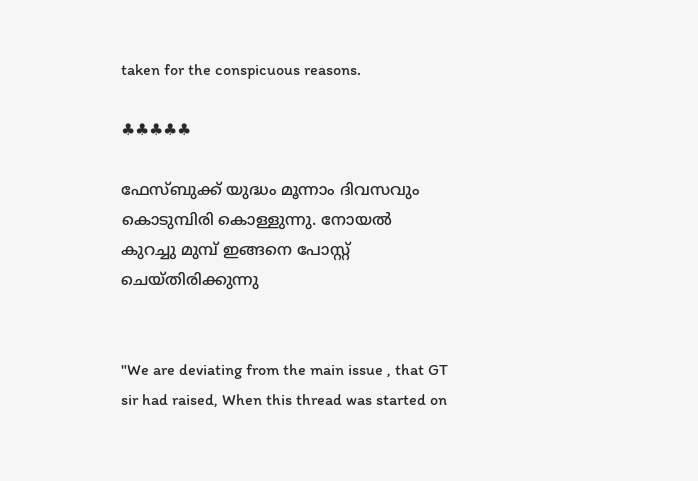taken for the conspicuous reasons.

♣♣♣♣♣

ഫേസ്ബുക്ക് യുദ്ധം മൂന്നാം ദിവസവും കൊടുമ്പിരി കൊള്ളുന്നു. നോയല്‍ കുറച്ചു മുമ്പ് ഇങ്ങനെ പോസ്റ്റ്‌ ചെയ്തിരിക്കുന്നു


"We are deviating from the main issue , that GT sir had raised, When this thread was started on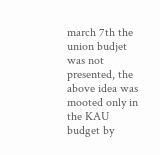march 7th the union budjet was not presented, the above idea was mooted only in the KAU budget by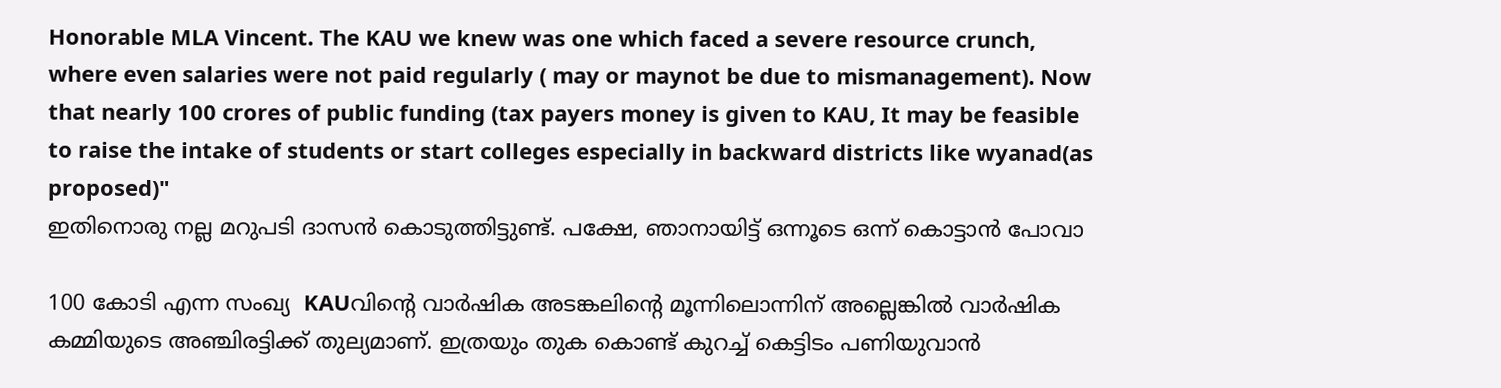Honorable MLA Vincent. The KAU we knew was one which faced a severe resource crunch, where even salaries were not paid regularly ( may or maynot be due to mismanagement). Now that nearly 100 crores of public funding (tax payers money is given to KAU, It may be feasible to raise the intake of students or start colleges especially in backward districts like wyanad(as proposed)"
ഇതിനൊരു നല്ല മറുപടി ദാസന്‍ കൊടുത്തിട്ടുണ്ട്. പക്ഷേ, ഞാനായിട്ട് ഒന്നൂടെ ഒന്ന് കൊട്ടാന്‍ പോവാ

100 കോടി എന്ന സംഖ്യ  KAUവിന്റെ വാര്‍ഷിക അടങ്കലിന്റെ മൂന്നിലൊന്നിന് അല്ലെങ്കില്‍ വാര്‍ഷിക കമ്മിയുടെ അഞ്ചിരട്ടിക്ക് തുല്യമാണ്. ഇത്രയും തുക കൊണ്ട് കുറച്ച് കെട്ടിടം പണിയുവാന്‍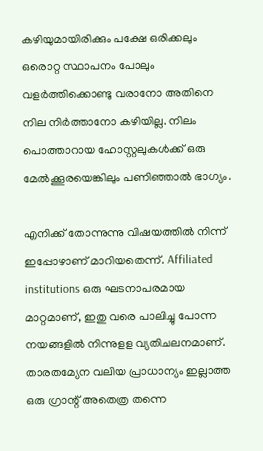കഴിയുമായിരിക്കും പക്ഷേ ഒരിക്കലും ഒരൊറ്റ സ്ഥാപനം പോലും വളര്‍ത്തിക്കൊണ്ടു വരാനോ അതിനെ നില നിര്‍ത്താനോ കഴിയില്ല. നിലം പൊത്താറായ ഹോസ്റ്റലുകള്‍ക്ക് ഒരു മേല്‍ക്കൂരയെങ്കിലും പണിഞ്ഞാല്‍ ഭാഗ്യം.

എനിക്ക് തോന്നുന്നു വിഷയത്തില്‍ നിന്ന് ഇപ്പോഴാണ് മാറിയതെന്ന്. Affiliated institutions ഒരു ഘടനാപരമായ മാറ്റമാണ്, ഇതു വരെ പാലിച്ചു പോന്ന നയങ്ങളില്‍ നിന്നുളള വ്യതിചലനമാണ്. താരതമ്യേന വലിയ പ്രാധാന്യം ഇല്ലാത്ത ഒരു ഗ്രാന്റ് അതെത്ര തന്നെ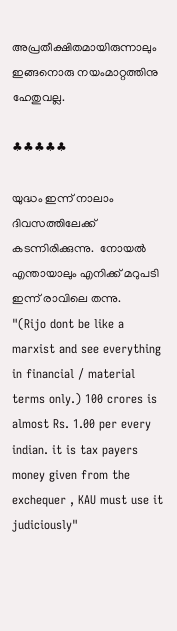അപ്രതീക്ഷിതമായിരുന്നാലും ഇങ്ങനൊരു നയംമാറ്റത്തിനു ഹേതുവല്ല.

♣♣♣♣♣

യുദ്ധം ഇന്ന് നാലാം ദിവസത്തിലേക്ക് കടന്നിരിക്കുന്നു.  നോയല്‍ എന്തായാലും എനിക്ക് മറുപടി ഇന്ന് രാവിലെ തന്നു.
"(Rijo dont be like a marxist and see everything in financial / material terms only.) 100 crores is almost Rs. 1.00 per every indian. it is tax payers money given from the exchequer , KAU must use it judiciously"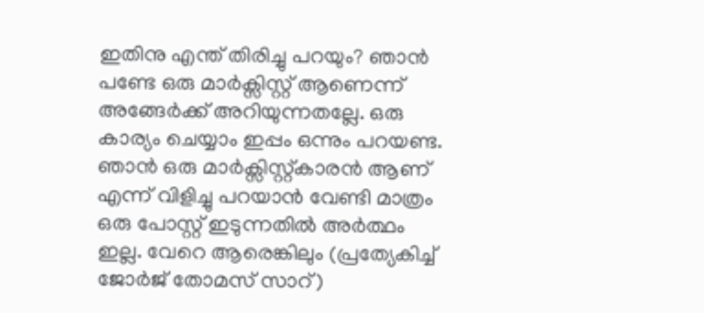ഇതിനു എന്ത് തിരിച്ചു പറയും? ഞാന്‍ പണ്ടേ ഒരു മാര്‍ക്സിസ്റ്റ്‌ ആണെന്ന് അങ്ങേര്‍ക്ക് അറിയുന്നതല്ലേ. ഒരു കാര്യം ചെയ്യാം ഇപ്പം ഒന്നും പറയണ്ട. ഞാന്‍ ഒരു മാര്‍ക്സിസ്റ്റ്‌കാരന്‍ ആണ് എന്ന് വിളിച്ചു പറയാന്‍ വേണ്ടി മാത്രം  ഒരു പോസ്റ്റ്‌ ഇടുന്നതില്‍ അര്‍ത്ഥം ഇല്ല. വേറെ ആരെങ്കിലും (പ്രത്യേകിച്ച് ജോര്‍ജ് തോമസ്‌ സാറ്)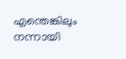എന്തെങ്കിലും നന്നായി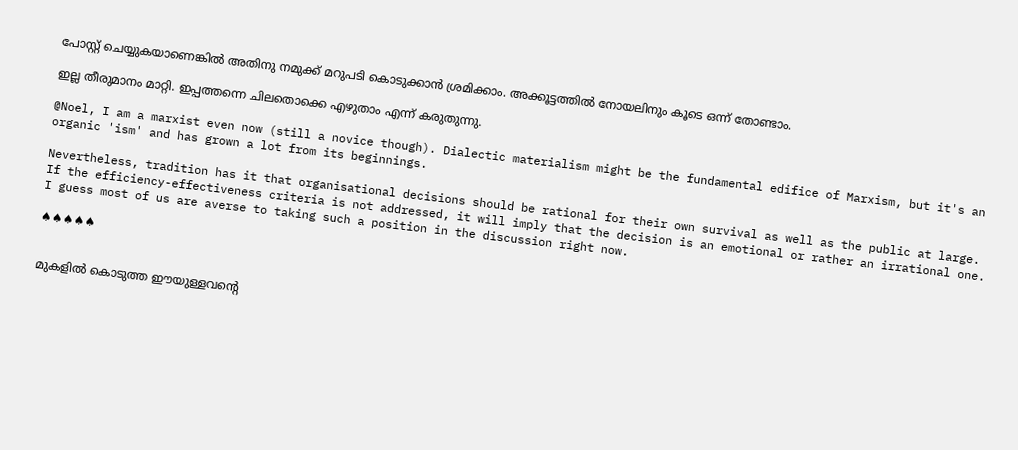പോസ്റ്റ്‌ ചെയ്യുകയാണെങ്കില്‍ അതിനു നമുക്ക് മറുപടി കൊടുക്കാന്‍ ശ്രമിക്കാം. അക്കൂട്ടത്തില്‍ നോയലിനും കൂടെ ഒന്ന് തോണ്ടാം.

ഇല്ല തീരുമാനം മാറ്റി. ഇപ്പത്തന്നെ ചിലതൊക്കെ എഴുതാം എന്ന് കരുതുന്നു.

@Noel, I am a marxist even now (still a novice though). Dialectic materialism might be the fundamental edifice of Marxism, but it's an organic 'ism' and has grown a lot from its beginnings.

Nevertheless, tradition has it that organisational decisions should be rational for their own survival as well as the public at large. If the efficiency-effectiveness criteria is not addressed, it will imply that the decision is an emotional or rather an irrational one. I guess most of us are averse to taking such a position in the discussion right now.

♠♠♠♠♠


മുകളില്‍ കൊടുത്ത ഈയുള്ളവന്റെ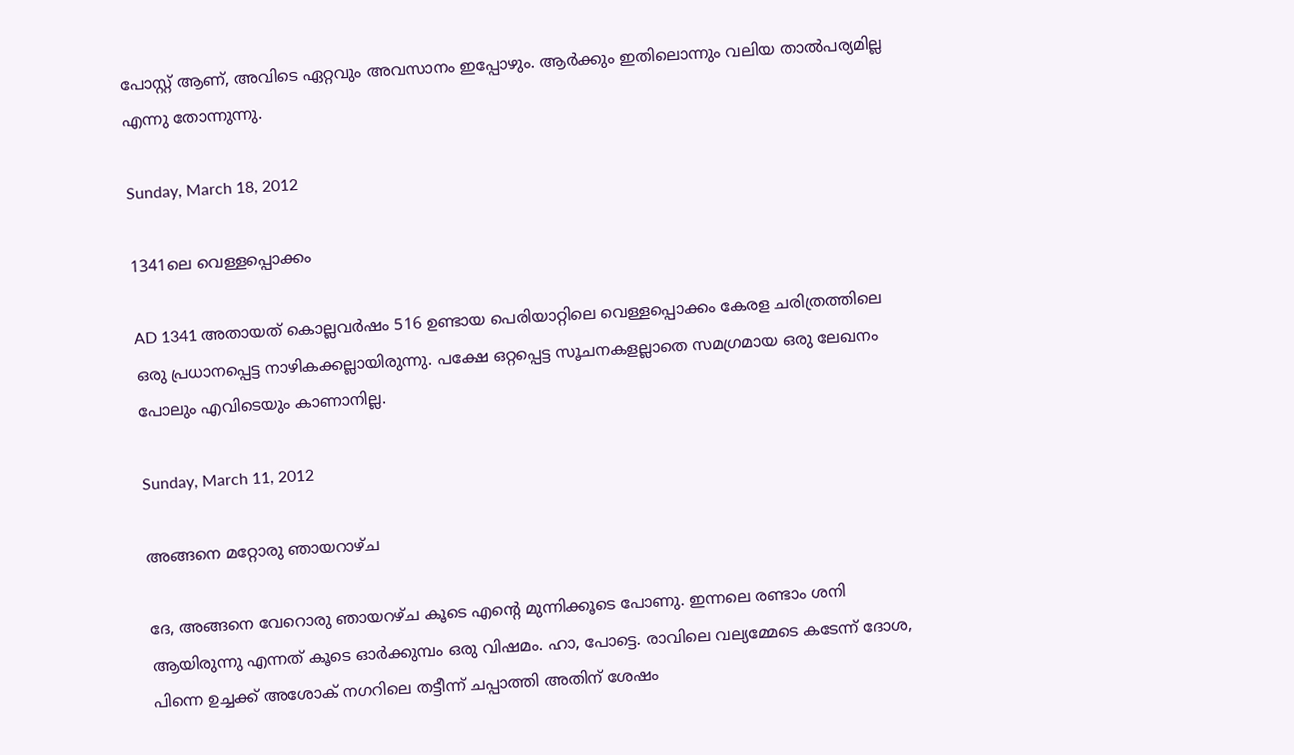പോസ്റ്റ് ആണ്, അവിടെ ഏറ്റവും അവസാനം ഇപ്പോഴും. ആര്‍ക്കും ഇതിലൊന്നും വലിയ താല്‍പര്യമില്ല എന്നു തോന്നുന്നു.

Sunday, March 18, 2012

1341ലെ വെള്ളപ്പൊക്കം

AD 1341 അതായത് കൊല്ലവര്‍ഷം 516 ഉണ്ടായ പെരിയാറ്റിലെ വെള്ളപ്പൊക്കം കേരള ചരിത്രത്തിലെ ഒരു പ്രധാനപ്പെട്ട നാഴികക്കല്ലായിരുന്നു. പക്ഷേ ഒറ്റപ്പെട്ട സൂചനകളല്ലാതെ സമഗ്രമായ ഒരു ലേഖനം പോലും എവിടെയും കാണാനില്ല.

Sunday, March 11, 2012

അങ്ങനെ മറ്റോരു ഞായറാഴ്ച

ദേ, അങ്ങനെ വേറൊരു ഞായറഴ്ച കൂടെ എന്റെ മുന്നിക്കൂടെ പോണു. ഇന്നലെ രണ്ടാം ശനി ആയിരുന്നു എന്നത് കൂടെ ഓര്‍ക്കുമ്പം ഒരു വിഷമം. ഹാ, പോട്ടെ. രാവിലെ വല്യമ്മേടെ കടേന്ന് ദോശ, പിന്നെ ഉച്ചക്ക് അശോക് നഗറിലെ തട്ടീന്ന് ചപ്പാത്തി അതിന് ശേഷം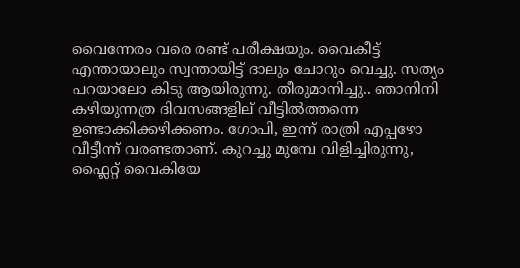വൈന്നേരം വരെ രണ്ട് പരീക്ഷയും. വൈകീട്ട് എന്തായാലും സ്വന്തായിട്ട് ദാലും ചോറും വെച്ചു. സത്യം പറയാലോ കിടു ആയിരുന്നു. തീരുമാനിച്ചു.. ഞാനിനി കഴിയുന്നത്ര ദിവസങ്ങളില് വീട്ടില്‍ത്തന്നെ ഉണ്ടാക്കിക്കഴിക്കണം. ഗോപി, ഇന്ന് രാത്രി എപ്പഴോ വീട്ടീന്ന് വരണ്ടതാണ്. കുറച്ചു മുമ്പേ വിളിച്ചിരുന്നു, ഫ്ലൈറ്റ് വൈകിയേ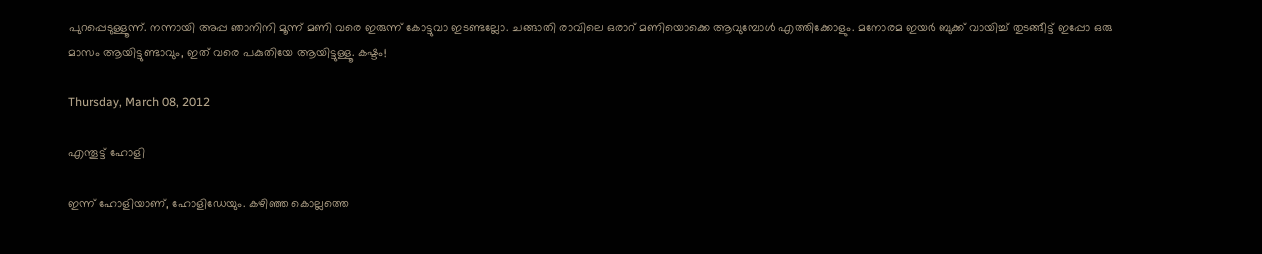പുറപ്പെടുള്ളൂന്ന്. നന്നായി അപ്പ ഞാനിനി മൂന്ന് മണി വരെ ഇരുന്ന് കോട്ടുവാ ഇടണ്ടല്ലോ. ചങ്ങാതി രാവിലെ ഒരാറ് മണിയൊക്കെ ആവുമ്പോള്‍ എത്തിക്കോളും. മനോരമ ഇയര്‍ ബുക്ക് വായിച്ച് തുടങ്ങീട്ട് ഇപ്പോ ഒരു മാസം ആയിട്ടുണ്ടാവും, ഇത് വരെ പകുതിയേ ആയിട്ടുള്ളൂ. കഷ്ടം!

Thursday, March 08, 2012

എന്തൂട്ട് ഹോളി

ഇന്ന് ഹോളിയാണ്, ഹോളിഡേയും. കഴിഞ്ഞ കൊല്ലത്തെ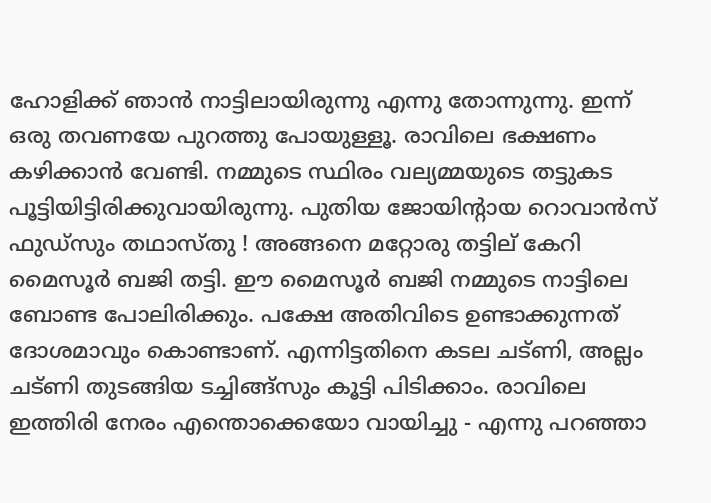ഹോളിക്ക് ഞാന്‍ നാട്ടിലായിരുന്നു എന്നു തോന്നുന്നു. ഇന്ന് ഒരു തവണയേ പുറത്തു പോയുള്ളൂ. രാവിലെ ഭക്ഷണം കഴിക്കാന്‍ വേണ്ടി. നമ്മുടെ സ്ഥിരം വല്യമ്മയുടെ തട്ടുകട പൂട്ടിയിട്ടിരിക്കുവായിരുന്നു. പുതിയ ജോയിന്റായ റൊവാന്‍സ് ഫുഡ്സും തഥാസ്തു ! അങ്ങനെ മറ്റോരു തട്ടില് കേറി മൈസൂര്‍ ബജി തട്ടി. ഈ മൈസൂര്‍ ബജി നമ്മുടെ നാട്ടിലെ ബോണ്ട പോലിരിക്കും. പക്ഷേ അതിവിടെ ഉണ്ടാക്കുന്നത് ദോശമാവും കൊണ്ടാണ്. എന്നിട്ടതിനെ കടല ചട്ണി, അല്ലം ചട്ണി തുടങ്ങിയ ടച്ചിങ്ങ്സും കൂട്ടി പിടിക്കാം. രാവിലെ ഇത്തിരി നേരം എന്തൊക്കെയോ വായിച്ചു - എന്നു പറഞ്ഞാ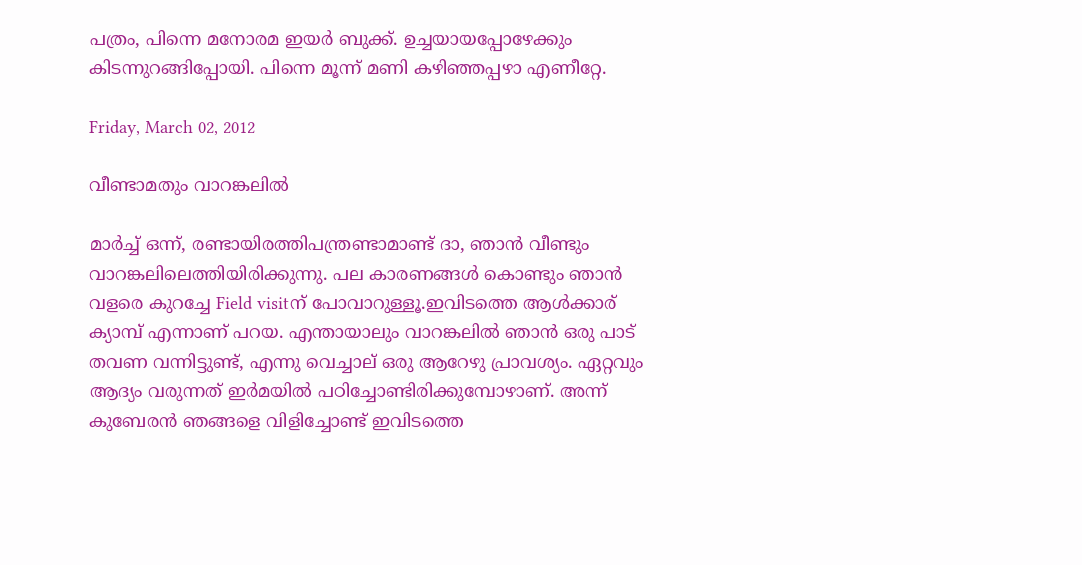പത്രം, പിന്നെ മനോരമ ഇയര്‍ ബുക്ക്. ഉച്ചയായപ്പോഴേക്കും കിടന്നുറങ്ങിപ്പോയി. പിന്നെ മൂന്ന് മണി കഴിഞ്ഞപ്പഴാ എണീറ്റേ.

Friday, March 02, 2012

വീണ്ടാമതും വാറങ്കലില്‍

മാര്‍ച്ച് ഒന്ന്, രണ്ടായിരത്തിപന്ത്രണ്ടാമാണ്ട് ദാ, ഞാന്‍ വീണ്ടും വാറങ്കലിലെത്തിയിരിക്കുന്നു. പല കാരണങ്ങള്‍ കൊണ്ടും ഞാന്‍ വളരെ കുറച്ചേ Field visitന് പോവാറുള്ളൂ.ഇവിടത്തെ ആള്‍ക്കാര് ക്യാമ്പ് എന്നാണ് പറയ. എന്തായാലും വാറങ്കലില്‍ ഞാന്‍ ഒരു പാട് തവണ വന്നിട്ടുണ്ട്, എന്നു വെച്ചാല് ഒരു ആറേഴു പ്രാവശ്യം. ഏറ്റവും ആദ്യം വരുന്നത് ഇര്‍മയില്‍ പഠിച്ചോണ്ടിരിക്കുമ്പോഴാണ്. അന്ന് കുബേരന്‍ ഞങ്ങളെ വിളിച്ചോണ്ട് ഇവിടത്തെ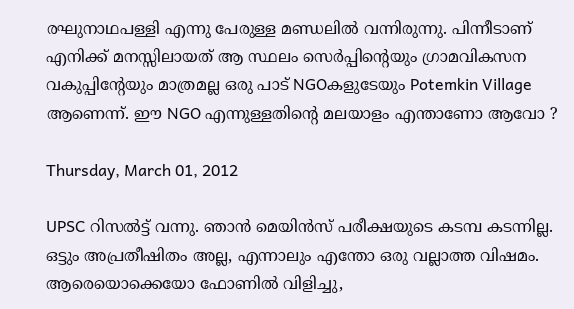രഘുനാഥപള്ളി എന്നു പേരുള്ള മണ്ഡലില്‍ വന്നിരുന്നു. പിന്നീടാണ് എനിക്ക് മനസ്സിലായത് ആ സ്ഥലം സെര്‍പ്പിന്റെയും ഗ്രാമവികസന വകുപ്പിന്റേയും മാത്രമല്ല ഒരു പാട് NGOകളുടേയും Potemkin Village ആണെന്ന്. ഈ NGO എന്നുള്ളതിന്റെ മലയാളം എന്താണോ ആവോ ?

Thursday, March 01, 2012

UPSC റിസല്‍ട്ട് വന്നു. ഞാന്‍ മെയിന്‍സ് പരീക്ഷയുടെ കടമ്പ കടന്നില്ല. ഒട്ടും അപ്രതീഷിതം അല്ല, എന്നാലും എന്തോ ഒരു വല്ലാത്ത വിഷമം. ആരെയൊക്കെയോ ഫോണില്‍ വിളിച്ചു,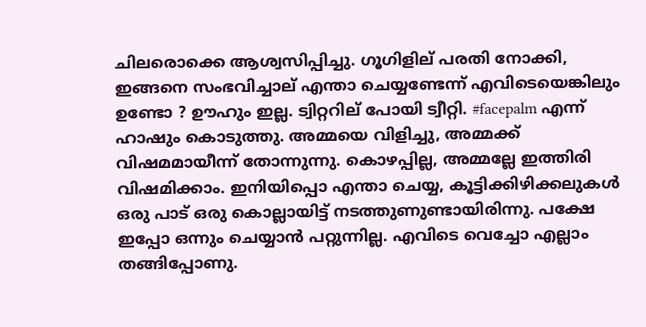ചിലരൊക്കെ ആശ്വസിപ്പിച്ചു. ഗൂഗിളില് പരതി നോക്കി, ഇങ്ങനെ സംഭവിച്ചാല് എന്താ ചെയ്യണ്ടേന്ന് എവിടെയെങ്കിലും ഉണ്ടോ ? ഊഹും ഇല്ല. ട്വിറ്ററില് പോയി ട്വീറ്റി. #facepalm എന്ന് ഹാഷും കൊടുത്തു. അമ്മയെ വിളിച്ചു, അമ്മക്ക് വിഷമമായീന്ന് തോന്നുന്നു. കൊഴപ്പില്ല, അമ്മല്ലേ ഇത്തിരി വിഷമിക്കാം. ഇനിയിപ്പൊ എന്താ ചെയ്യ, കൂട്ടിക്കിഴിക്കലുക‌ള്‍ ഒരു പാട് ഒരു കൊല്ലായിട്ട് നടത്തുണുണ്ടായിരിന്നു. പക്ഷേ ഇപ്പോ ഒന്നും ചെയ്യാന്‍ പറ്റുന്നില്ല. എവിടെ വെച്ചോ എല്ലാം തങ്ങിപ്പോണു.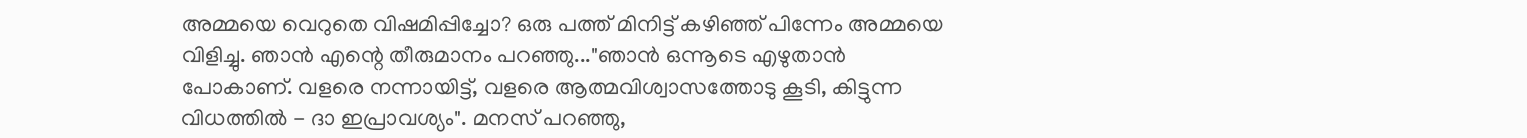അമ്മയെ വെറുതെ വിഷമിപ്പിച്ചോ? ഒരു പത്ത് മിനിട്ട് കഴിഞ്ഞ് പിന്നേം അമ്മയെ വിളിച്ചു. ഞാന്‍ എന്റെ തീരുമാനം പറഞ്ഞു..."ഞാന്‍ ഒന്നൂടെ എഴുതാന്‍ പോകാണ്. വളരെ നന്നായിട്ട്, വളരെ ആത്മവിശ്വാസത്തോടു കൂടി, കിട്ടുന്ന വിധത്തില്‍ - ദാ ഇപ്രാവശ്യം". മനസ് പറഞ്ഞു,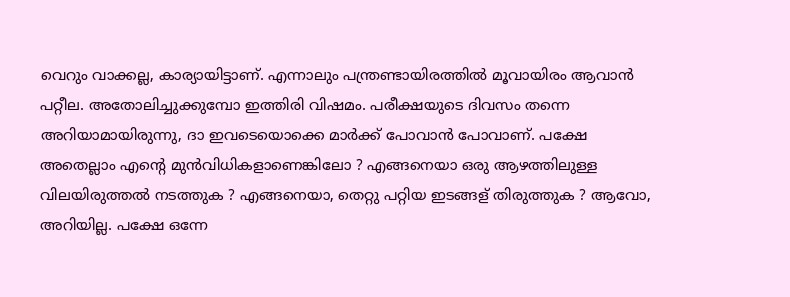വെറും വാക്കല്ല, കാര്യായിട്ടാണ്. എന്നാലും പന്ത്രണ്ടായിരത്തില്‍ മൂവായിരം ആവാന്‍ പറ്റീല. അതോലിച്ചുക്കുമ്പോ ഇത്തിരി വിഷമം. പരീക്ഷയുടെ ദിവസം തന്നെ അറിയാമായിരുന്നു, ദാ ഇവടെയൊക്കെ മാര്‍ക്ക് പോവാന്‍ പോവാണ്. പക്ഷേ അതെല്ലാം എന്റെ മുന്‍വിധികളാണെങ്കിലോ ? എങ്ങനെയാ ഒരു ആഴത്തിലുള്ള വിലയിരുത്തല്‍ നടത്തുക ? എങ്ങനെയാ, തെറ്റു പറ്റിയ ഇടങ്ങള് തിരുത്തുക ? ആവോ, അറിയില്ല. പക്ഷേ ഒന്നേ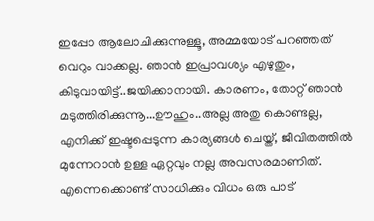ഇപ്പോ ആലോചിക്കുന്നുള്ളൂ, അമ്മയോട് പറഞ്ഞത് വെറും വാക്കല്ല. ഞാന്‍ ഇപ്രാവശ്യം എഴുതും, കിടുവായിട്ട്..ജയിക്കാനായി. കാരണം, തോറ്റ് ഞാന്‍ മടുത്തിരിക്കുന്നൂ...ഊഹും..അല്ല അതു കൊണ്ടല്ല, എനിക്ക് ഇഷ്ടപ്പെടുന്ന കാര്യങ്ങള്‍ ചെയ്ത്, ജീവിതത്തില്‍ മുന്നേറാന്‍ ഉള്ള ഏറ്റവും നല്ല അവസരമാണിത്. എന്നെക്കൊണ്ട് സാധിക്കും വിധം ഒരു പാട്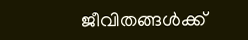ജീവിതങ്ങള്‍ക്ക്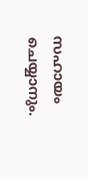സഹായം ചെയ്യാനും.